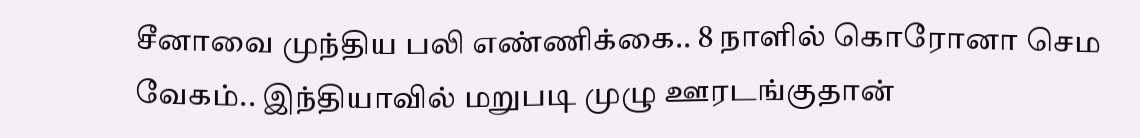சீனாவை முந்திய பலி எண்ணிக்கை.. 8 நாளில் கொரோனா செம வேகம்.. இந்தியாவில் மறுபடி முழு ஊரடங்குதான்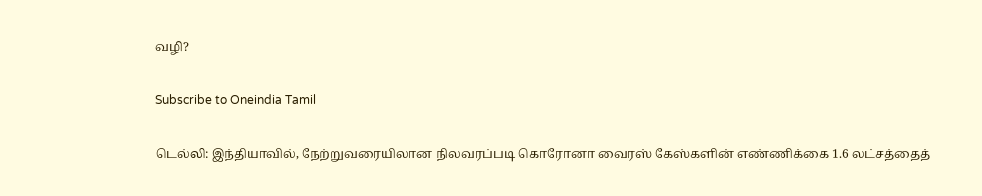வழி?

Subscribe to Oneindia Tamil

டெல்லி: இந்தியாவில், நேற்றுவரையிலான நிலவரப்படி கொரோனா வைரஸ் கேஸ்களின் எண்ணிக்கை 1.6 லட்சத்தைத்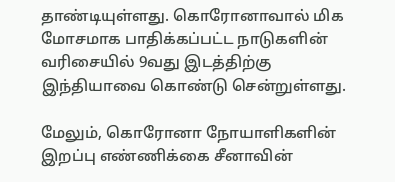தாண்டியுள்ளது. கொரோனாவால் மிக மோசமாக பாதிக்கப்பட்ட நாடுகளின் வரிசையில் 9வது இடத்திற்கு இந்தியாவை கொண்டு சென்றுள்ளது.

மேலும், கொரோனா நோயாளிகளின் இறப்பு எண்ணிக்கை சீனாவின்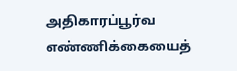அதிகாரப்பூர்வ எண்ணிக்கையைத்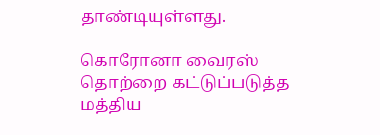தாண்டியுள்ளது.

கொரோனா வைரஸ் தொற்றை கட்டுப்படுத்த மத்திய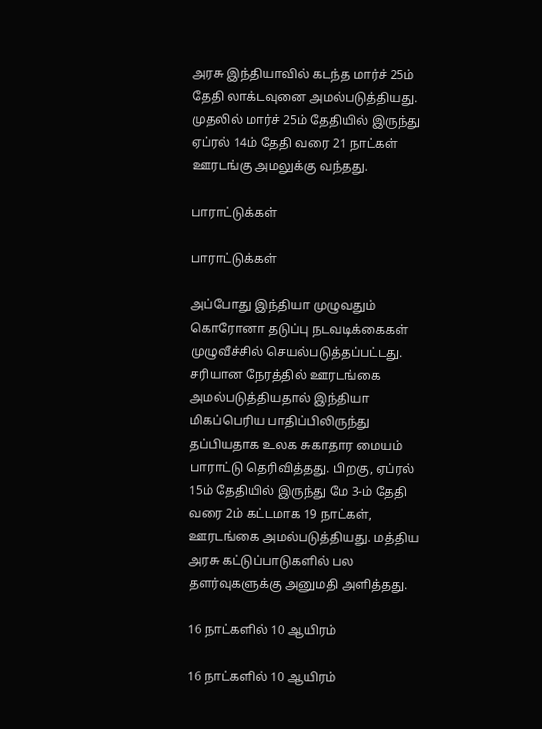அரசு இந்தியாவில் கடந்த மார்ச் 25ம் தேதி லாக்டவுனை அமல்படுத்தியது. முதலில் மார்ச் 25ம் தேதியில் இருந்து ஏப்ரல் 14ம் தேதி வரை 21 நாட்கள் ஊரடங்கு அமலுக்கு வந்தது.

பாராட்டுக்கள்

பாராட்டுக்கள்

அப்போது இந்தியா முழுவதும் கொரோனா தடுப்பு நடவடிக்கைகள் முழுவீச்சில் செயல்படுத்தப்பட்டது. சரியான நேரத்தில் ஊரடங்கை அமல்படுத்தியதால் இந்தியா மிகப்பெரிய பாதிப்பிலிருந்து தப்பியதாக உலக சுகாதார மையம் பாராட்டு தெரிவித்தது. பிறகு, ஏப்ரல் 15ம் தேதியில் இருந்து மே 3-ம் தேதி வரை 2ம் கட்டமாக 19 நாட்கள், ஊரடங்கை அமல்படுத்தியது. மத்திய அரசு கட்டுப்பாடுகளில் பல தளர்வுகளுக்கு அனுமதி அளித்தது.

16 நாட்களில் 10 ஆயிரம்

16 நாட்களில் 10 ஆயிரம்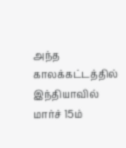அந்த காலக்கட்டத்தில் இந்தியாவில் மார்ச் 15ம்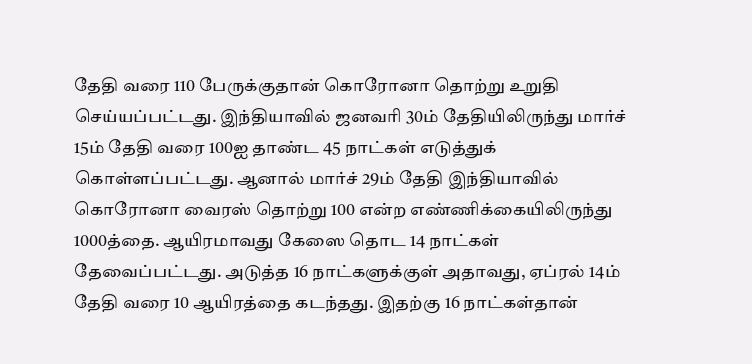தேதி வரை 110 பேருக்குதான் கொரோனா தொற்று உறுதி செய்யப்பட்டது. இந்தியாவில் ஜனவரி 30ம் தேதியிலிருந்து மார்ச் 15ம் தேதி வரை 100ஐ தாண்ட 45 நாட்கள் எடுத்துக் கொள்ளப்பட்டது. ஆனால் மார்ச் 29ம் தேதி இந்தியாவில் கொரோனா வைரஸ் தொற்று 100 என்ற எண்ணிக்கையிலிருந்து 1000த்தை. ஆயிரமாவது கேஸை தொட 14 நாட்கள் தேவைப்பட்டது. அடுத்த 16 நாட்களுக்குள் அதாவது, ஏப்ரல் 14ம் தேதி வரை 10 ஆயிரத்தை கடந்தது. இதற்கு 16 நாட்கள்தான்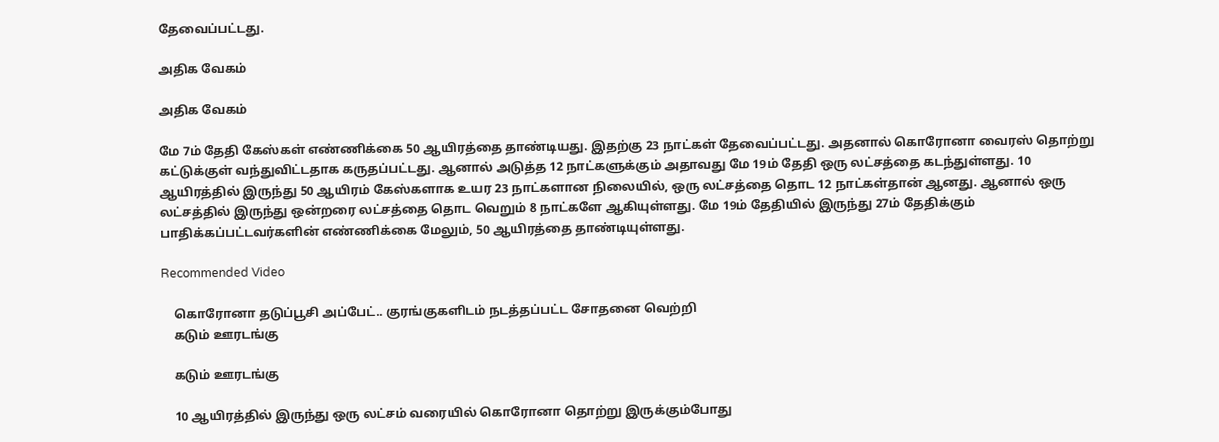தேவைப்பட்டது.

அதிக வேகம்

அதிக வேகம்

மே 7ம் தேதி கேஸ்கள் எண்ணிக்கை 50 ஆயிரத்தை தாண்டியது. இதற்கு 23 நாட்கள் தேவைப்பட்டது. அதனால் கொரோனா வைரஸ் தொற்று கட்டுக்குள் வந்துவிட்டதாக கருதப்பட்டது. ஆனால் அடுத்த 12 நாட்களுக்கும் அதாவது மே 19ம் தேதி ஒரு லட்சத்தை கடந்துள்ளது. 10 ஆயிரத்தில் இருந்து 50 ஆயிரம் கேஸ்களாக உயர 23 நாட்களான நிலையில், ஒரு லட்சத்தை தொட 12 நாட்கள்தான் ஆனது. ஆனால் ஒரு லட்சத்தில் இருந்து ஒன்றரை லட்சத்தை தொட வெறும் 8 நாட்களே ஆகியுள்ளது. மே 19ம் தேதியில் இருந்து 27ம் தேதிக்கும் பாதிக்கப்பட்டவர்களின் எண்ணிக்கை மேலும், 50 ஆயிரத்தை தாண்டியுள்ளது.

Recommended Video

    கொரோனா தடுப்பூசி அப்பேட்.. குரங்குகளிடம் நடத்தப்பட்ட சோதனை வெற்றி
    கடும் ஊரடங்கு

    கடும் ஊரடங்கு

    10 ஆயிரத்தில் இருந்து ஒரு லட்சம் வரையில் கொரோனா தொற்று இருக்கும்போது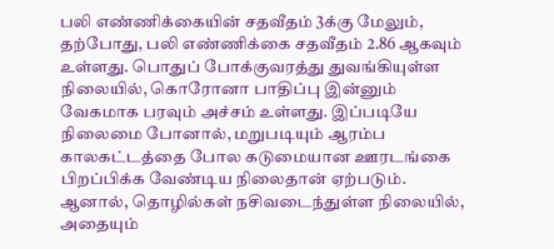பலி எண்ணிக்கையின் சதவீதம் 3க்கு மேலும், தற்போது, பலி எண்ணிக்கை சதவீதம் 2.86 ஆகவும் உள்ளது. பொதுப் போக்குவரத்து துவங்கியுள்ள நிலையில், கொரோனா பாதிப்பு இன்னும் வேகமாக பரவும் அச்சம் உள்ளது. இப்படியே நிலைமை போனால், மறுபடியும் ஆரம்ப காலகட்டத்தை போல கடுமையான ஊரடங்கை பிறப்பிக்க வேண்டிய நிலைதான் ஏற்படும். ஆனால், தொழில்கள் நசிவடைந்துள்ள நிலையில், அதையும்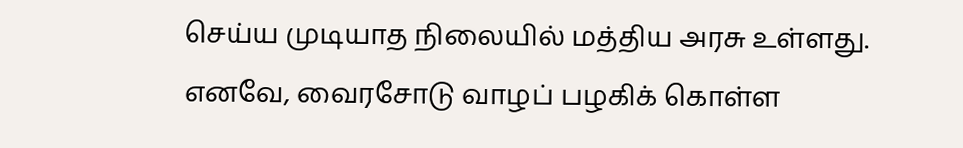செய்ய முடியாத நிலையில் மத்திய அரசு உள்ளது. எனவே, வைரசோடு வாழப் பழகிக் கொள்ள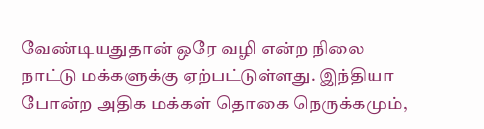வேண்டியதுதான் ஒரே வழி என்ற நிலை நாட்டு மக்களுக்கு ஏற்பட்டுள்ளது. இந்தியா போன்ற அதிக மக்கள் தொகை நெருக்கமும்,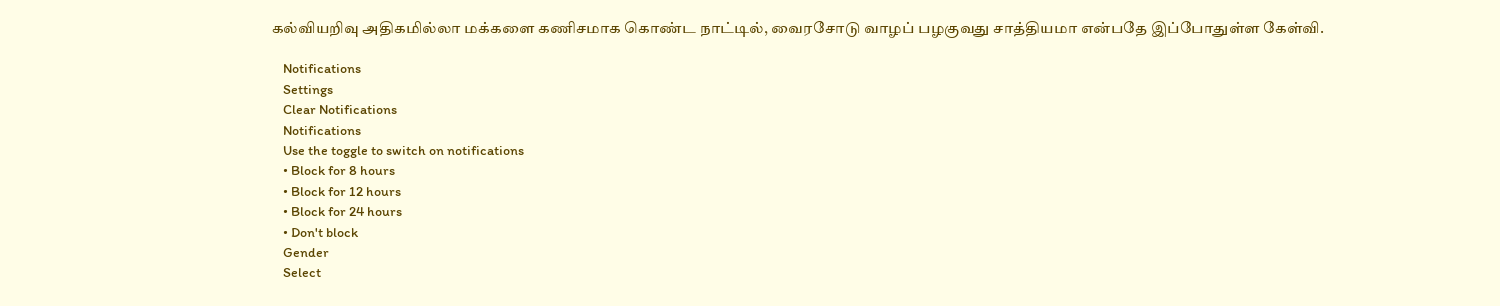கல்வியறிவு அதிகமில்லா மக்களை கணிசமாக கொண்ட நாட்டில், வைரசோடு வாழப் பழகுவது சாத்தியமா என்பதே இப்போதுள்ள கேள்வி.

    Notifications
    Settings
    Clear Notifications
    Notifications
    Use the toggle to switch on notifications
    • Block for 8 hours
    • Block for 12 hours
    • Block for 24 hours
    • Don't block
    Gender
    Select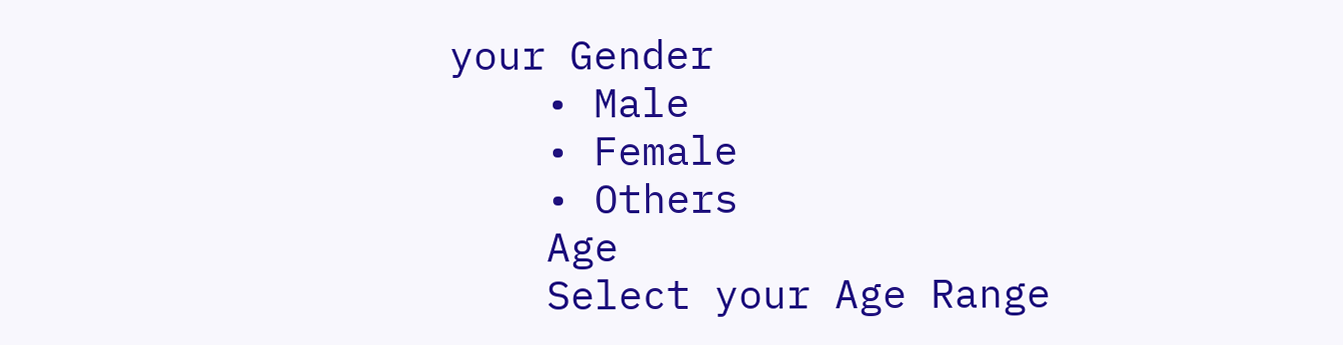your Gender
    • Male
    • Female
    • Others
    Age
    Select your Age Range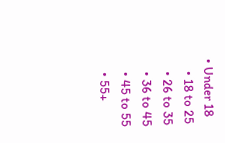• Under 18
    • 18 to 25
    • 26 to 35
    • 36 to 45
    • 45 to 55
    • 55+